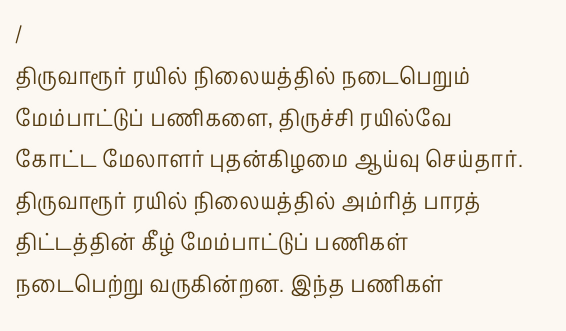/
திருவாரூர் ரயில் நிலையத்தில் நடைபெறும் மேம்பாட்டுப் பணிகளை, திருச்சி ரயில்வே கோட்ட மேலாளர் புதன்கிழமை ஆய்வு செய்தார்.
திருவாரூர் ரயில் நிலையத்தில் அம்ரித் பாரத் திட்டத்தின் கீழ் மேம்பாட்டுப் பணிகள் நடைபெற்று வருகின்றன. இந்த பணிகள்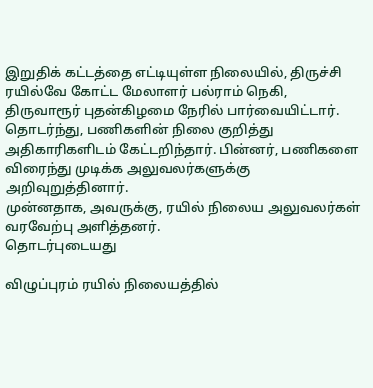இறுதிக் கட்டத்தை எட்டியுள்ள நிலையில், திருச்சி ரயில்வே கோட்ட மேலாளர் பல்ராம் நெகி, திருவாரூர் புதன்கிழமை நேரில் பார்வையிட்டார். தொடர்ந்து, பணிகளின் நிலை குறித்து அதிகாரிகளிடம் கேட்டறிந்தார். பின்னர், பணிகளை விரைந்து முடிக்க அலுவலர்களுக்கு அறிவுறுத்தினார்.
முன்னதாக, அவருக்கு, ரயில் நிலைய அலுவலர்கள் வரவேற்பு அளித்தனர்.
தொடர்புடையது

விழுப்புரம் ரயில் நிலையத்தில்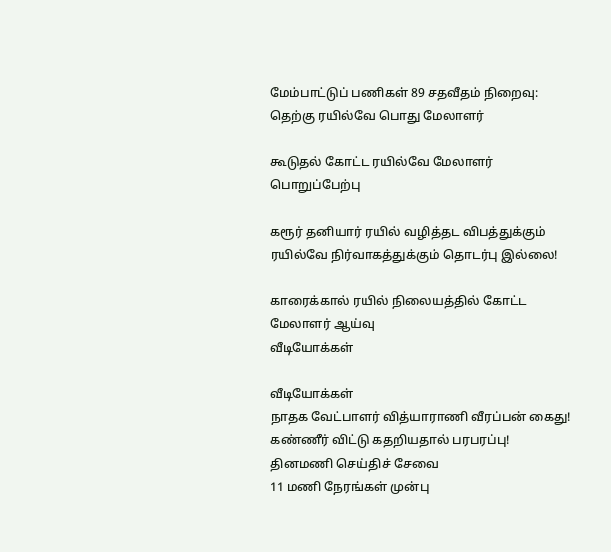மேம்பாட்டுப் பணிகள் 89 சதவீதம் நிறைவு: தெற்கு ரயில்வே பொது மேலாளர்

கூடுதல் கோட்ட ரயில்வே மேலாளர் பொறுப்பேற்பு

கரூர் தனியார் ரயில் வழித்தட விபத்துக்கும் ரயில்வே நிர்வாகத்துக்கும் தொடர்பு இல்லை!

காரைக்கால் ரயில் நிலையத்தில் கோட்ட மேலாளர் ஆய்வு
வீடியோக்கள்

வீடியோக்கள்
நாதக வேட்பாளர் வித்யாராணி வீரப்பன் கைது! கண்ணீர் விட்டு கதறியதால் பரபரப்பு!
தினமணி செய்திச் சேவை
11 மணி நேரங்கள் முன்பு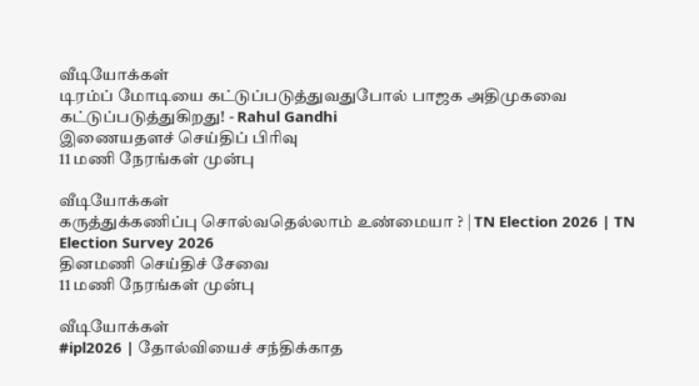வீடியோக்கள்
டிரம்ப் மோடியை கட்டுப்படுத்துவதுபோல் பாஜக அதிமுகவை கட்டுப்படுத்துகிறது! - Rahul Gandhi
இணையதளச் செய்திப் பிரிவு
11 மணி நேரங்கள் முன்பு

வீடியோக்கள்
கருத்துக்கணிப்பு சொல்வதெல்லாம் உண்மையா ? | TN Election 2026 | TN Election Survey 2026
தினமணி செய்திச் சேவை
11 மணி நேரங்கள் முன்பு

வீடியோக்கள்
#ipl2026 | தோல்வியைச் சந்திக்காத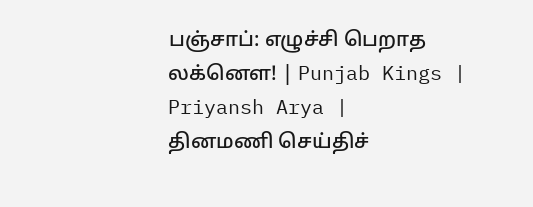பஞ்சாப்: எழுச்சி பெறாத லக்னௌ! | Punjab Kings | Priyansh Arya |
தினமணி செய்திச்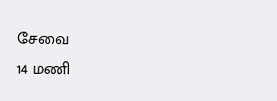சேவை
14 மணி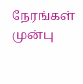நேரங்கள் முன்பு